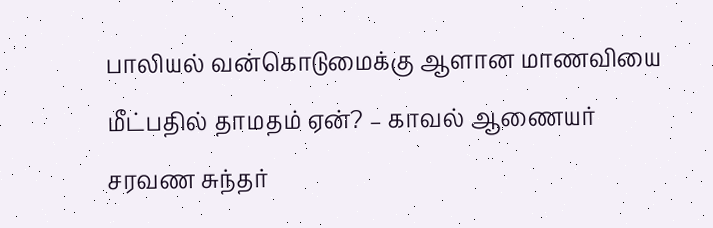பாலியல் வன்கொடுமைக்கு ஆளான மாணவியை மீட்பதில் தாமதம் ஏன்? – காவல் ஆணையர் சரவண சுந்தர்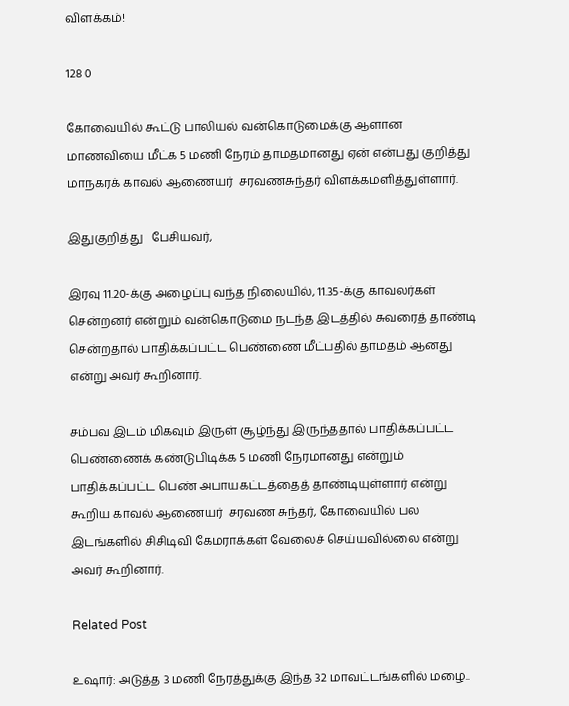விளக்கம்!

128 0

கோவையில் கூட்டு பாலியல் வன்கொடுமைக்கு ஆளான மாணவியை மீட்க 5 மணி நேரம் தாமதமானது ஏன் என்பது குறித்து மாநகரக் காவல் ஆணையர்  சரவணசுந்தர் விளக்கமளித்துள்ளார்.

இதுகுறித்து   பேசியவர்,

இரவு 11.20-க்கு அழைப்பு வந்த நிலையில், 11.35-க்கு காவலர்கள் சென்றனர் என்றும் வன்கொடுமை நடந்த இடத்தில் சுவரைத் தாண்டி சென்றதால் பாதிக்கப்பட்ட பெண்ணை மீட்பதில் தாமதம் ஆனது என்று அவர் கூறினார்.

சம்பவ இடம் மிகவும் இருள் சூழ்ந்து இருந்ததால் பாதிக்கப்பட்ட பெண்ணைக் கண்டுபிடிக்க 5 மணி நேரமானது என்றும் பாதிக்கப்பட்ட பெண் அபாயகட்டத்தைத் தாண்டியுள்ளார் என்று கூறிய காவல் ஆணையர்  சரவண சுந்தர், கோவையில் பல இடங்களில் சிசிடிவி கேமராக்கள் வேலைச் செய்யவில்லை என்று அவர் கூறினார்.

Related Post

உஷார்: அடுத்த 3 மணி நேரத்துக்கு இந்த 32 மாவட்டங்களில் மழை..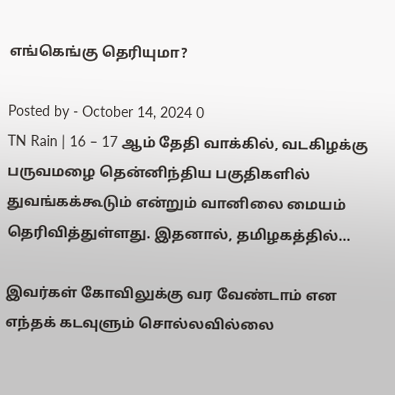எங்கெங்கு தெரியுமா?

Posted by - October 14, 2024 0
TN Rain | 16 – 17 ஆம் தேதி வாக்கில், வடகிழக்கு பருவமழை தென்னிந்திய பகுதிகளில் துவங்கக்கூடும் என்றும் வானிலை மையம் தெரிவித்துள்ளது. இதனால், தமிழகத்தில்…

இவர்கள் கோவிலுக்கு வர வேண்டாம் என எந்தக் கடவுளும் சொல்லவில்லை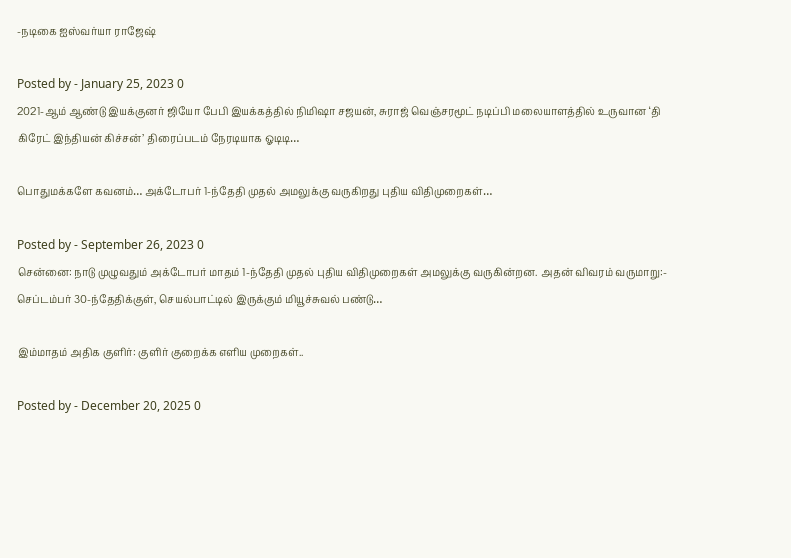-நடிகை ஐஸ்வர்யா ராஜேஷ்

Posted by - January 25, 2023 0
2021-ஆம் ஆண்டு இயக்குனர் ஜியோ பேபி இயக்கத்தில் நிமிஷா சஜயன், சுராஜ் வெஞ்சரமூட் நடிப்பி மலையாளத்தில் உருவான ‘தி கிரேட் இந்தியன் கிச்சன்’ திரைப்படம் நேரடியாக ஓடிடி…

பொதுமக்களே கவனம்… அக்டோபர் 1-ந்தேதி முதல் அமலுக்கு வருகிறது புதிய விதிமுறைகள்…

Posted by - September 26, 2023 0
சென்னை: நாடு முழுவதும் அக்டோபர் மாதம் 1-ந்தேதி முதல் புதிய விதிமுறைகள் அமலுக்கு வருகின்றன. அதன் விவரம் வருமாறு:- செப்டம்பர் 30-ந்தேதிக்குள், செயல்பாட்டில் இருக்கும் மியூச்சுவல் பண்டு…

இம்மாதம் அதிக குளிர்: குளிர் குறைக்க எளிய முறைகள்..

Posted by - December 20, 2025 0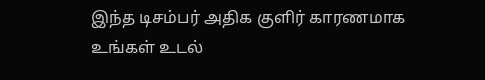இந்த டிசம்பர் அதிக குளிர் காரணமாக உங்கள் உடல்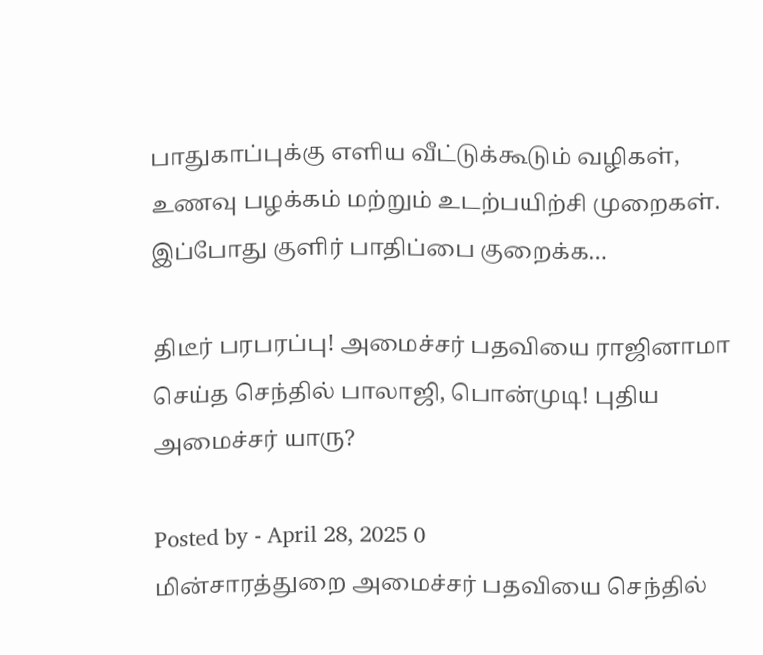பாதுகாப்புக்கு எளிய வீட்டுக்கூடும் வழிகள், உணவு பழக்கம் மற்றும் உடற்பயிற்சி முறைகள். இப்போது குளிர் பாதிப்பை குறைக்க…

திடீர் பரபரப்பு! அமைச்சர் பதவியை ராஜினாமா செய்த செந்தில் பாலாஜி, பொன்முடி! புதிய அமைச்சர் யாரு?

Posted by - April 28, 2025 0
மின்சாரத்துறை அமைச்சர் பதவியை செந்தில்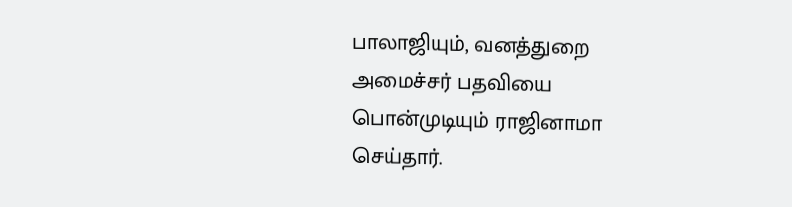பாலாஜியும், வனத்துறை அமைச்சர் பதவியை பொன்முடியும் ராஜினாமா செய்தார்.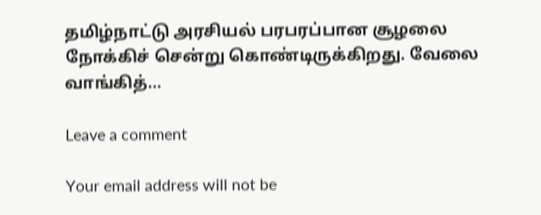தமிழ்நாட்டு அரசியல் பரபரப்பான சூழலை நோக்கிச் சென்று கொண்டிருக்கிறது. வேலை வாங்கித்…

Leave a comment

Your email address will not be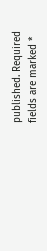published. Required fields are marked *